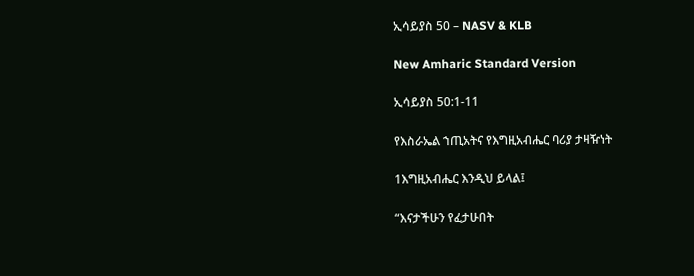ኢሳይያስ 50 – NASV & KLB

New Amharic Standard Version

ኢሳይያስ 50:1-11

የእስራኤል ኀጢአትና የእግዚአብሔር ባሪያ ታዛዥነት

1እግዚአብሔር እንዲህ ይላል፤

“እናታችሁን የፈታሁበት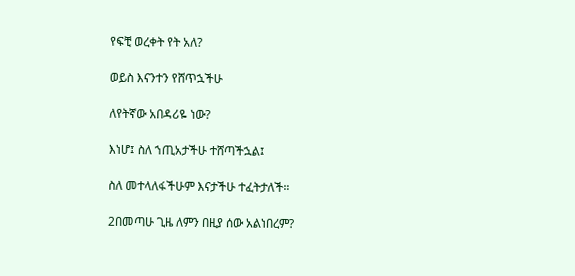የፍቺ ወረቀት የት አለ?

ወይስ እናንተን የሸጥኋችሁ

ለየትኛው አበዳሪዬ ነው?

እነሆ፤ ስለ ኀጢአታችሁ ተሸጣችኋል፤

ስለ መተላለፋችሁም እናታችሁ ተፈትታለች።

2በመጣሁ ጊዜ ለምን በዚያ ሰው አልነበረም?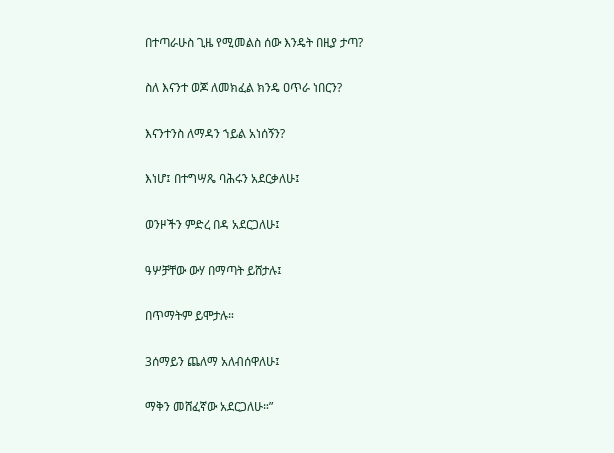በተጣራሁስ ጊዜ የሚመልስ ሰው እንዴት በዚያ ታጣ?

ስለ እናንተ ወጆ ለመክፈል ክንዴ ዐጥራ ነበርን?

እናንተንስ ለማዳን ኀይል አነሰኝን?

እነሆ፤ በተግሣጼ ባሕሩን አደርቃለሁ፤

ወንዞችን ምድረ በዳ አደርጋለሁ፤

ዓሦቻቸው ውሃ በማጣት ይሸታሉ፤

በጥማትም ይሞታሉ።

3ሰማይን ጨለማ አለብሰዋለሁ፤

ማቅን መሸፈኛው አደርጋለሁ።”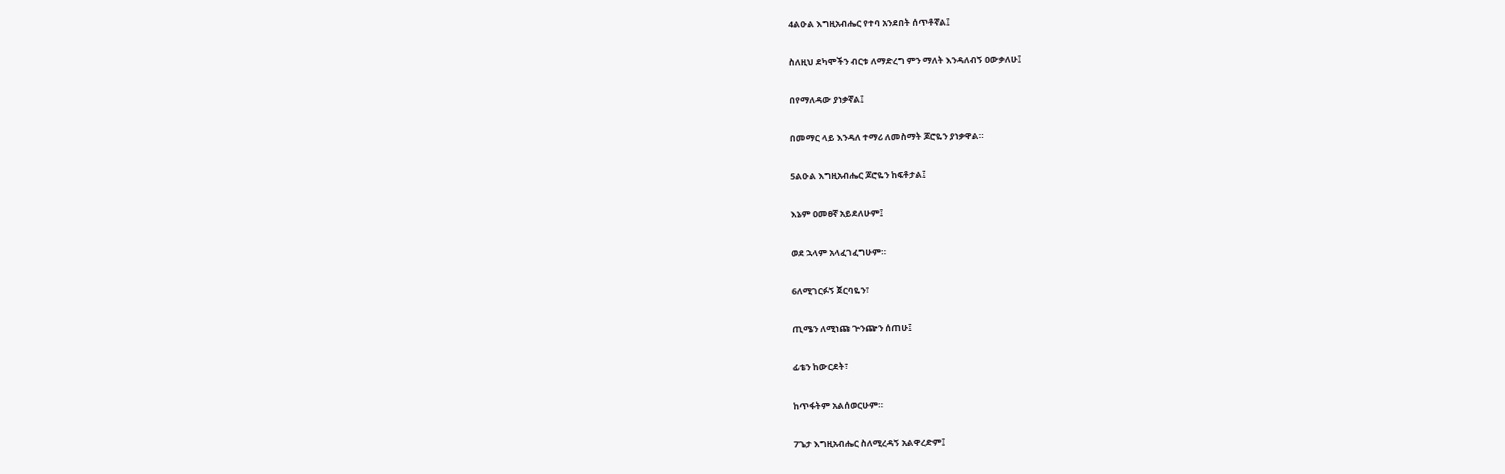4ልዑል እግዚአብሔር የተባ አንደበት ሰጥቶኛል፤

ስለዚህ ደካሞችን ብርቱ ለማድረግ ምን ማለት እንዳለብኝ ዐውቃለሁ፤

በየማለዳው ያነቃኛል፤

በመማር ላይ እንዳለ ተማሪ ለመስማት ጆሮዬን ያነቃዋል።

5ልዑል እግዚአብሔር ጆሮዬን ከፍቶታል፤

እኔም ዐመፀኛ አይደለሁም፤

ወደ ኋላም አላፈገፈግሁም።

6ለሚገርፉኝ ጀርባዬን፣

ጢሜን ለሚነጩ ጕንጬን ሰጠሁ፤

ፊቴን ከውርደት፣

ከጥፋትም አልሰወርሁም።

7ጌታ እግዚአብሔር ስለሚረዳኝ አልዋረድም፤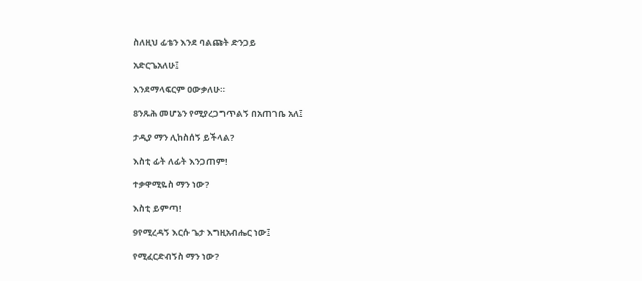ስለዚህ ፊቴን እንደ ባልጩት ድንጋይ

አድርጌአለሁ፤

እንደማላፍርም ዐውቃለሁ።

8ንጹሕ መሆኔን የሚያረጋግጥልኝ በአጠገቤ አለ፤

ታዲያ ማን ሊከስሰኝ ይችላል?

እስቲ ፊት ለፊት እንጋጠም!

ተቃዋሚዬስ ማን ነው?

እስቲ ይምጣ!

9የሚረዳኝ እርሱ ጌታ እግዚአብሔር ነው፤

የሚፈርድብኝስ ማን ነው?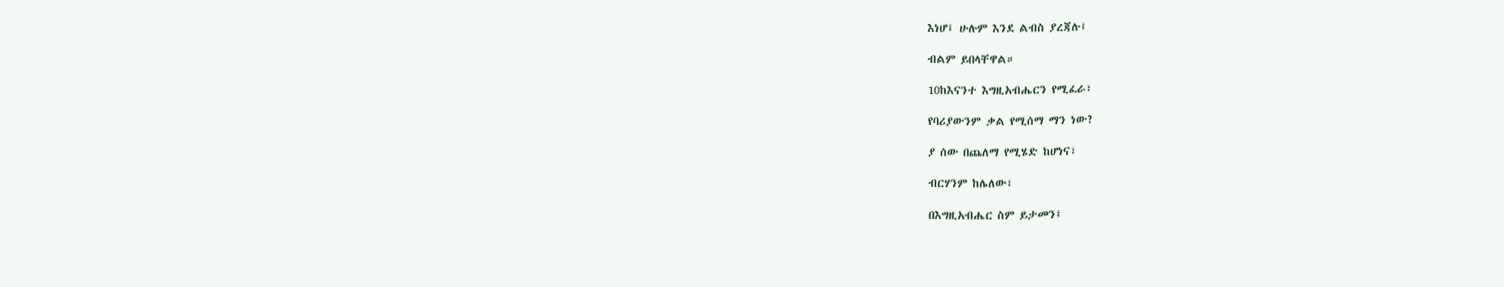እነሆ፤ ሁሉም እንደ ልብስ ያረጃሉ፤

ብልም ይበላቸዋል።

10ከእናንተ እግዚአብሔርን የሚፈራ፣

የባሪያውንም ቃል የሚሰማ ማን ነው?

ያ ሰው በጨለማ የሚሄድ ከሆነና፣

ብርሃንም ከሌለው፣

በእግዚአብሔር ስም ይታመን፤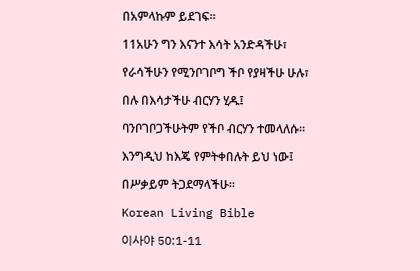በአምላኩም ይደገፍ።

11አሁን ግን እናንተ እሳት አንድዳችሁ፣

የራሳችሁን የሚንቦገቦግ ችቦ የያዛችሁ ሁሉ፣

በሉ በእሳታችሁ ብርሃን ሂዱ፤

ባንቦገቦጋችሁትም የችቦ ብርሃን ተመላለሱ።

እንግዲህ ከእጄ የምትቀበሉት ይህ ነው፤

በሥቃይም ትጋደማላችሁ።

Korean Living Bible

이사야 50:1-11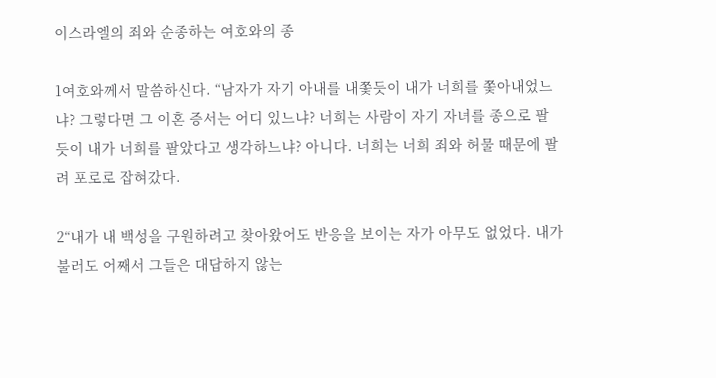이스라엘의 죄와 순종하는 여호와의 종

1여호와께서 말씀하신다. “남자가 자기 아내를 내쫓듯이 내가 너희를 쫓아내었느냐? 그렇다면 그 이혼 증서는 어디 있느냐? 너희는 사람이 자기 자녀를 종으로 팔듯이 내가 너희를 팔았다고 생각하느냐? 아니다. 너희는 너희 죄와 허물 때문에 팔려 포로로 잡혀갔다.

2“내가 내 백성을 구원하려고 찾아왔어도 반응을 보이는 자가 아무도 없었다. 내가 불러도 어째서 그들은 대답하지 않는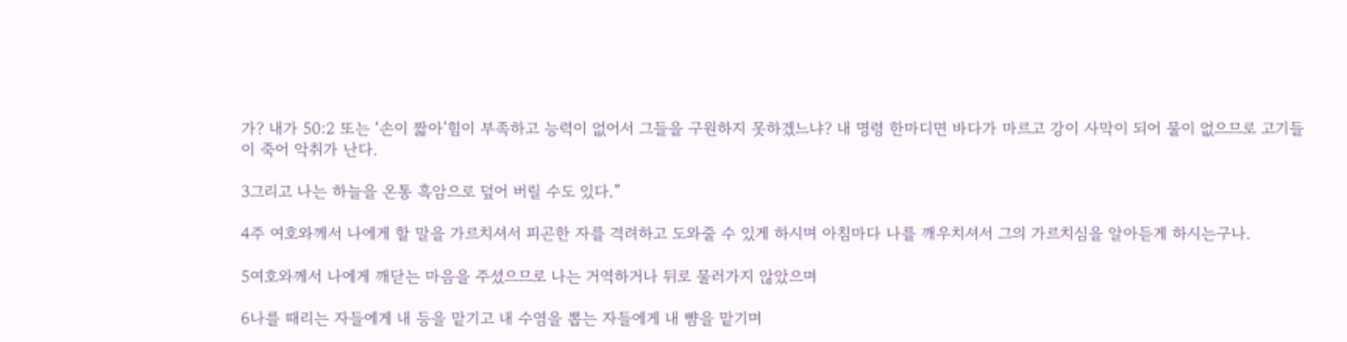가? 내가 50:2 또는 ‘손이 짧아’힘이 부족하고 능력이 없어서 그들을 구원하지 못하겠느냐? 내 명령 한마디면 바다가 마르고 강이 사막이 되어 물이 없으므로 고기들이 죽어 악취가 난다.

3그리고 나는 하늘을 온통 흑암으로 덮어 버릴 수도 있다.”

4주 여호와께서 나에게 할 말을 가르치셔서 피곤한 자를 격려하고 도와줄 수 있게 하시며 아침마다 나를 깨우치셔서 그의 가르치심을 알아듣게 하시는구나.

5여호와께서 나에게 깨닫는 마음을 주셨으므로 나는 거역하거나 뒤로 물러가지 않았으며

6나를 때리는 자들에게 내 등을 맡기고 내 수염을 뽑는 자들에게 내 뺨을 맡기며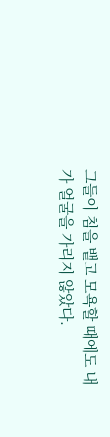그들이 침을 뱉고 모욕할 때에도 내가 얼굴을 가리지 않았다.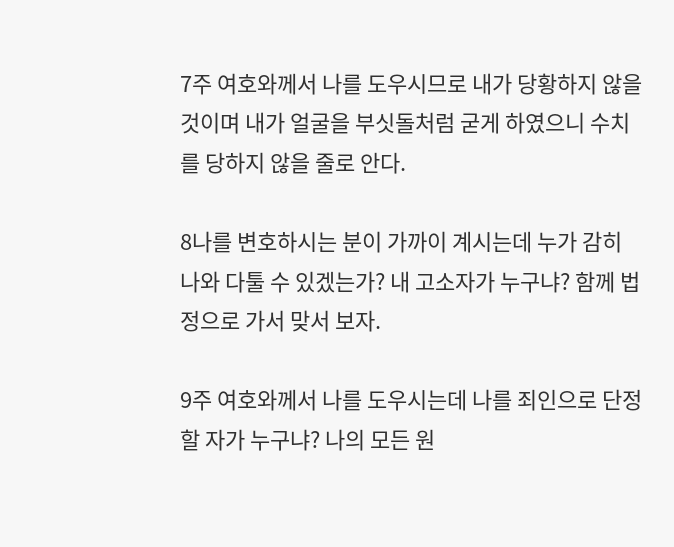7주 여호와께서 나를 도우시므로 내가 당황하지 않을 것이며 내가 얼굴을 부싯돌처럼 굳게 하였으니 수치를 당하지 않을 줄로 안다.

8나를 변호하시는 분이 가까이 계시는데 누가 감히 나와 다툴 수 있겠는가? 내 고소자가 누구냐? 함께 법정으로 가서 맞서 보자.

9주 여호와께서 나를 도우시는데 나를 죄인으로 단정할 자가 누구냐? 나의 모든 원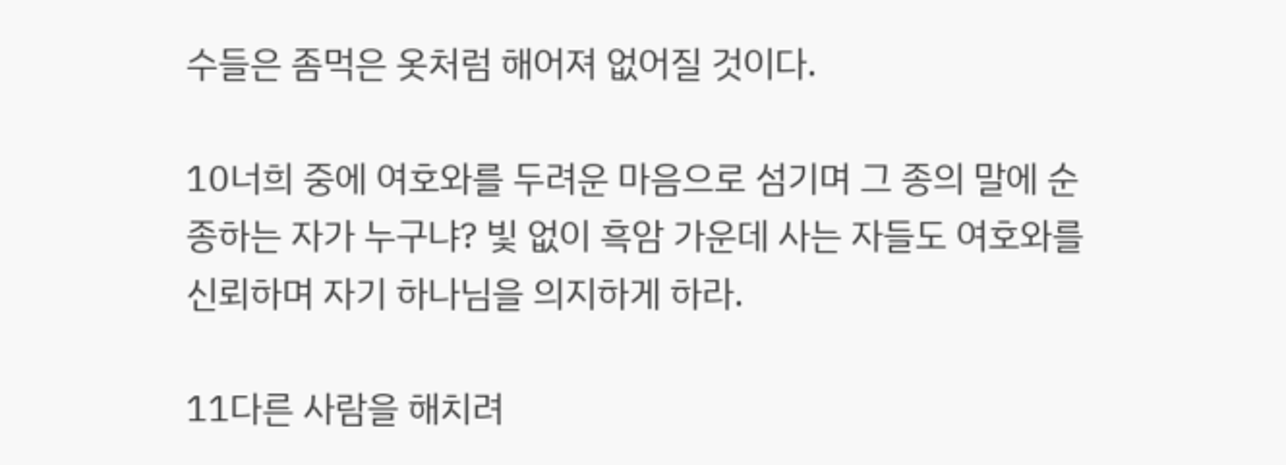수들은 좀먹은 옷처럼 해어져 없어질 것이다.

10너희 중에 여호와를 두려운 마음으로 섬기며 그 종의 말에 순종하는 자가 누구냐? 빛 없이 흑암 가운데 사는 자들도 여호와를 신뢰하며 자기 하나님을 의지하게 하라.

11다른 사람을 해치려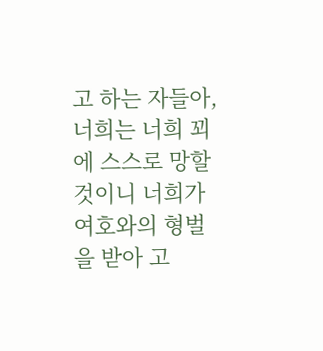고 하는 자들아, 너희는 너희 꾀에 스스로 망할 것이니 너희가 여호와의 형벌을 받아 고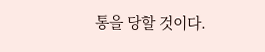통을 당할 것이다.